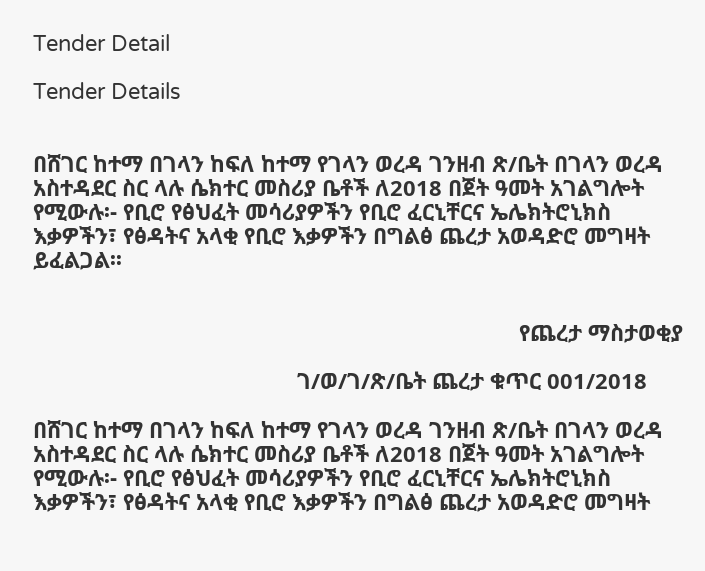Tender Detail

Tender Details


በሸገር ከተማ በገላን ከፍለ ከተማ የገላን ወረዳ ገንዘብ ጽ/ቤት በገላን ወረዳ አስተዳደር ስር ላሉ ሴክተር መስሪያ ቤቶች ለ2018 በጀት ዓመት አገልግሎት የሚውሉ፡- የቢሮ የፅህፈት መሳሪያዎችን የቢሮ ፈርኒቸርና ኤሌክትሮኒክስ እቃዎችን፣ የፅዳትና አላቂ የቢሮ እቃዎችን በግልፅ ጨረታ አወዳድሮ መግዛት ይፈልጋል፡፡


                                                                                 የጨረታ ማስታወቂያ

                                            ገ/ወ/ገ/ጽ/ቤት ጨረታ ቁጥር 001/2018

በሸገር ከተማ በገላን ከፍለ ከተማ የገላን ወረዳ ገንዘብ ጽ/ቤት በገላን ወረዳ አስተዳደር ስር ላሉ ሴክተር መስሪያ ቤቶች ለ2018 በጀት ዓመት አገልግሎት የሚውሉ፡- የቢሮ የፅህፈት መሳሪያዎችን የቢሮ ፈርኒቸርና ኤሌክትሮኒክስ እቃዎችን፣ የፅዳትና አላቂ የቢሮ እቃዎችን በግልፅ ጨረታ አወዳድሮ መግዛት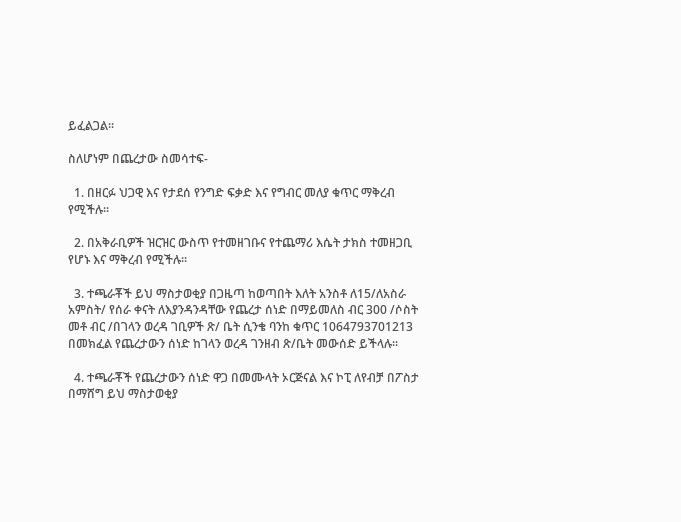ይፈልጋል፡፡

ስለሆነም በጨረታው ስመሳተፍ-

  1. በዘርፉ ህጋዊ እና የታደሰ የንግድ ፍቃድ እና የግብር መለያ ቁጥር ማቅረብ የሚችሉ፡፡

  2. በአቅራቢዎች ዝርዝር ውስጥ የተመዘገቡና የተጨማሪ እሴት ታክስ ተመዘጋቢ የሆኑ እና ማቅረብ የሚችሉ፡፡

  3. ተጫራቾች ይህ ማስታወቂያ በጋዜጣ ከወጣበት እለት አንስቶ ለ15/ለአስራ አምስት/ የሰራ ቀናት ለእያንዳንዳቸው የጨረታ ሰነድ በማይመለስ ብር 300 /ሶስት መቶ ብር /በገላን ወረዳ ገቢዎች ጽ/ ቤት ሲንቄ ባንከ ቁጥር 1064793701213 በመክፈል የጨረታውን ሰነድ ከገላን ወረዳ ገንዘብ ጽ/ቤት መውሰድ ይችላሉ፡፡

  4. ተጫራቾች የጨረታውን ሰነድ ዋጋ በመሙላት ኦርጅናል እና ኮፒ ለየብቻ በፖስታ በማሸግ ይህ ማስታወቂያ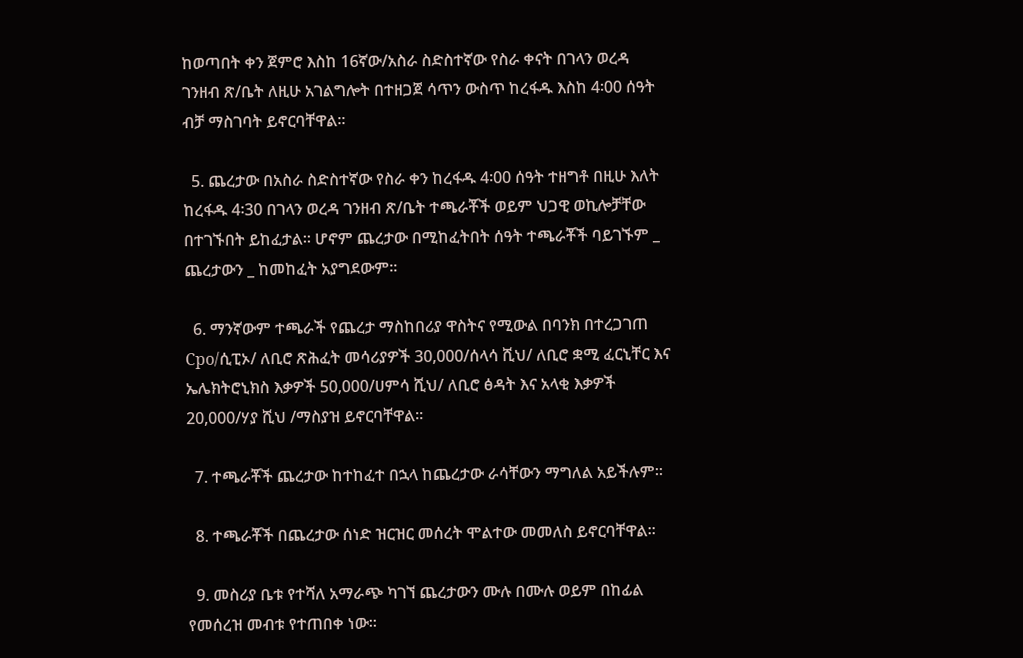ከወጣበት ቀን ጀምሮ እስከ 16ኛው/አስራ ስድስተኛው የስራ ቀናት በገላን ወረዳ ገንዘብ ጽ/ቤት ለዚሁ አገልግሎት በተዘጋጀ ሳጥን ውስጥ ከረፋዱ እስከ 4፡00 ሰዓት ብቻ ማስገባት ይኖርባቸዋል፡፡

  5. ጨረታው በአስራ ስድስተኛው የስራ ቀን ከረፋዱ 4፡00 ሰዓት ተዘግቶ በዚሁ እለት ከረፋዱ 4፡30 በገላን ወረዳ ገንዘብ ጽ/ቤት ተጫራቾች ወይም ህጋዊ ወኪሎቻቸው በተገኙበት ይከፈታል፡፡ ሆኖም ጨረታው በሚከፈትበት ሰዓት ተጫራቾች ባይገኙም _ ጨረታውን _ ከመከፈት አያግደውም፡፡

  6. ማንኛውም ተጫራች የጨረታ ማስከበሪያ ዋስትና የሚውል በባንክ በተረጋገጠ Cpo/ሲፒኦ/ ለቢሮ ጽሕፈት መሳሪያዎች 30,000/ሰላሳ ሺህ/ ለቢሮ ቋሚ ፈርኒቸር እና ኤሌክትሮኒክስ እቃዎች 50,000/ሀምሳ ሺህ/ ለቢሮ ፅዳት እና አላቂ እቃዎች 20,000/ሃያ ሺህ /ማስያዝ ይኖርባቸዋል፡፡

  7. ተጫራቾች ጨረታው ከተከፈተ በኋላ ከጨረታው ራሳቸውን ማግለል አይችሉም፡፡

  8. ተጫራቾች በጨረታው ሰነድ ዝርዝር መሰረት ሞልተው መመለስ ይኖርባቸዋል፡፡

  9. መስሪያ ቤቱ የተሻለ አማራጭ ካገኘ ጨረታውን ሙሉ በሙሉ ወይም በከፊል የመሰረዝ መብቱ የተጠበቀ ነው፡፡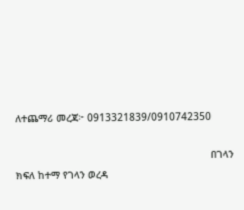ለተጨማሪ መረጃ፦ 0913321839/0910742350

                                                                 በገላን ክፍለ ከተማ የገላን ወረዳ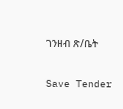ገንዘብ ጽ/ቤት

Save Tender